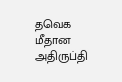தவெக மீதான அதிருப்தி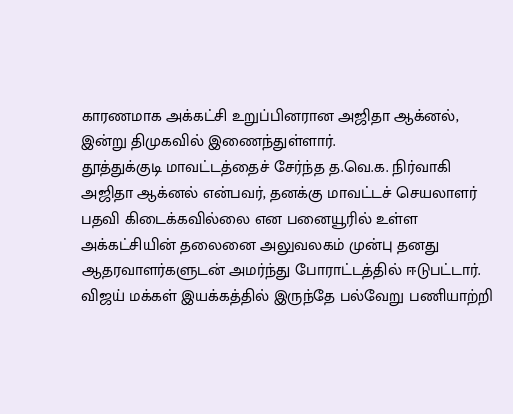காரணமாக அக்கட்சி உறுப்பினரான அஜிதா ஆக்னல், இன்று திமுகவில் இணைந்துள்ளார்.
தூத்துக்குடி மாவட்டத்தைச் சேர்ந்த த.வெ.க. நிர்வாகி அஜிதா ஆக்னல் என்பவர், தனக்கு மாவட்டச் செயலாளர் பதவி கிடைக்கவில்லை என பனையூரில் உள்ள அக்கட்சியின் தலைனை அலுவலகம் முன்பு தனது ஆதரவாளர்களுடன் அமர்ந்து போராட்டத்தில் ஈடுபட்டார். விஜய் மக்கள் இயக்கத்தில் இருந்தே பல்வேறு பணியாற்றி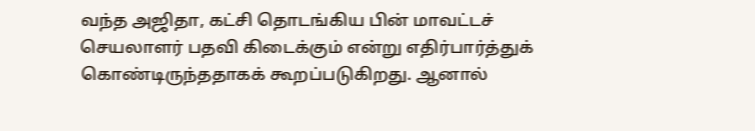வந்த அஜிதா, கட்சி தொடங்கிய பின் மாவட்டச் செயலாளர் பதவி கிடைக்கும் என்று எதிர்பார்த்துக் கொண்டிருந்ததாகக் கூறப்படுகிறது. ஆனால்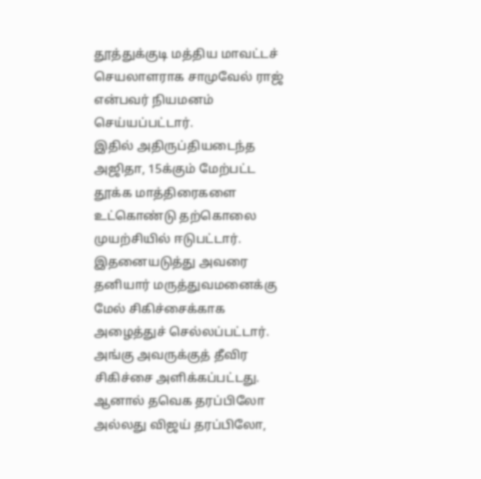தூத்துக்குடி மத்திய மாவட்டச் செயலாளராக சாமுவேல் ராஜ் என்பவர் நியமனம் செய்யப்பட்டார்.
இதில் அதிருப்தியடைந்த அஜிதா, 15க்கும் மேற்பட்ட தூக்க மாத்திரைகளை உட்கொண்டு தற்கொலை முயற்சியில் ஈடுபட்டார். இதனையடுத்து அவரை தனியார் மருத்துவமனைக்கு மேல் சிகிச்சைக்காக அழைத்துச் செல்லப்பட்டார். அங்கு அவருக்குத் தீவிர சிகிச்சை அளிக்கப்பட்டது. ஆனால் தவெக தரப்பிலோ அல்லது விஜய் தரப்பிலோ,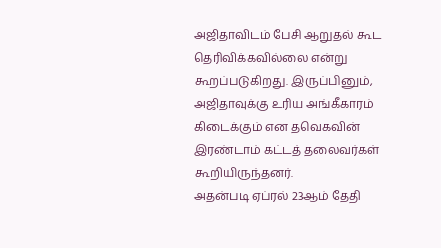அஜிதாவிடம் பேசி ஆறுதல் கூட தெரிவிக்கவில்லை என்று கூறப்படுகிறது. இருப்பினும், அஜிதாவுக்கு உரிய அங்கீகாரம் கிடைக்கும் என தவெகவின் இரண்டாம் கட்டத் தலைவர்கள் கூறியிருந்தனர்.
அதன்படி ஏப்ரல் 23ஆம் தேதி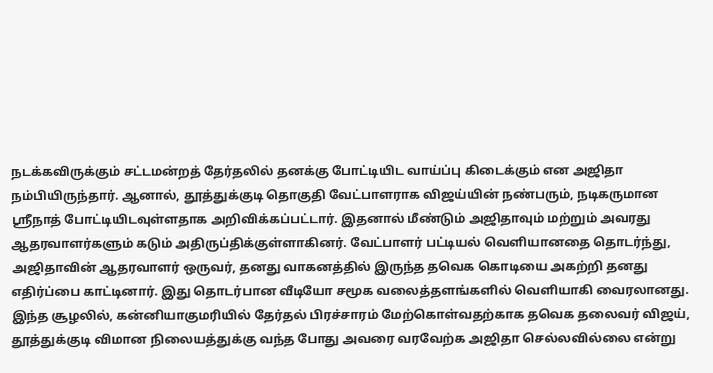நடக்கவிருக்கும் சட்டமன்றத் தேர்தலில் தனக்கு போட்டியிட வாய்ப்பு கிடைக்கும் என அஜிதா நம்பியிருந்தார். ஆனால், தூத்துக்குடி தொகுதி வேட்பாளராக விஜய்யின் நண்பரும், நடிகருமான ஸ்ரீநாத் போட்டியிடவுள்ளதாக அறிவிக்கப்பட்டார். இதனால் மீண்டும் அஜிதாவும் மற்றும் அவரது ஆதரவாளர்களும் கடும் அதிருப்திக்குள்ளாகினர். வேட்பாளர் பட்டியல் வெளியானதை தொடர்ந்து, அஜிதாவின் ஆதரவாளர் ஒருவர், தனது வாகனத்தில் இருந்த தவெக கொடியை அகற்றி தனது எதிர்ப்பை காட்டினார். இது தொடர்பான வீடியோ சமூக வலைத்தளங்களில் வெளியாகி வைரலானது. இந்த சூழலில், கன்னியாகுமரியில் தேர்தல் பிரச்சாரம் மேற்கொள்வதற்காக தவெக தலைவர் விஜய், தூத்துக்குடி விமான நிலையத்துக்கு வந்த போது அவரை வரவேற்க அஜிதா செல்லவில்லை என்று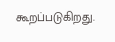கூறப்படுகிறது.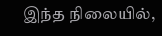இந்த நிலையில்,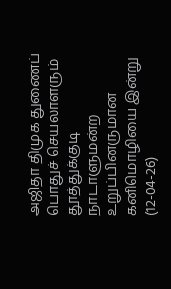அஜிதா திமுக துணைப் பொதுச் செயலாளரும் தூத்துக்குடி நாடாளுமன்ற உறுப்பினருமான கனிமொழியை இன்று (12-04-26)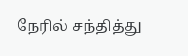நேரில் சந்தித்து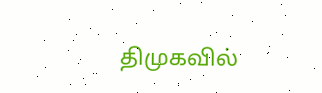திமுகவில்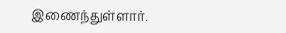இணைந்துள்ளார்.